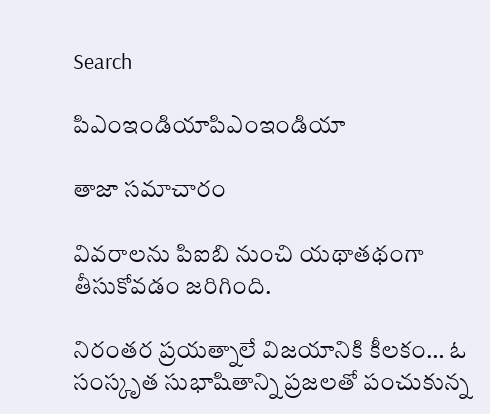Search

పిఎంఇండియాపిఎంఇండియా

తాజా స‌మాచారం

వివరాలను పిఐబి నుంచి యథాతథంగా తీసుకోవడం జరిగింది.

నిరంతర ప్రయత్నాలే విజయానికి కీలకం… ఓ సంస్కృత సుభాషితాన్ని ప్రజలతో పంచుకున్న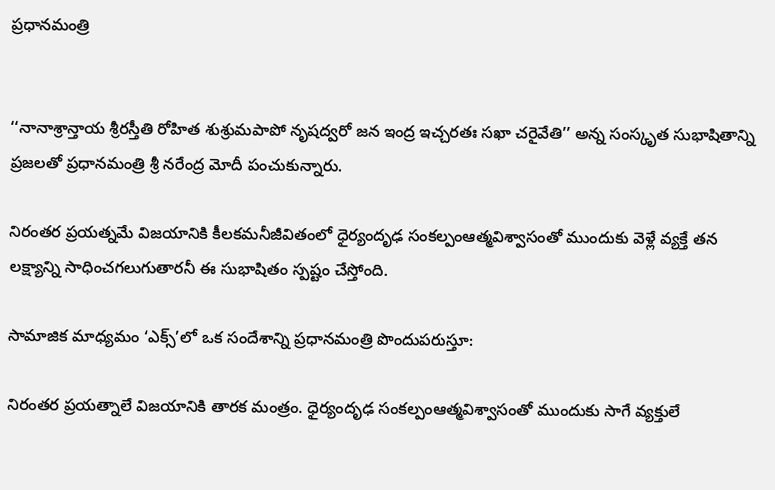ప్రధానమంత్రి


‘‘నానాశ్రాన్తాయ శ్రీరస్తీతి రోహిత శుశ్రుమపాపో నృషద్వరో జన ఇంద్ర ఇచ్చరతః సఖా చరైవేతి’’ అన్న సంస్కృత సుభాషితాన్ని ప్రజలతో ప్రధానమంత్రి శ్రీ నరేంద్ర మోదీ పంచుకున్నారు.

నిరంతర ప్రయత్నమే విజయానికి కీలకమనీజీవితంలో ధైర్యందృఢ సంకల్పంఆత్మవిశ్వాసంతో ముందుకు వెళ్లే వ్యక్తే తన లక్ష్యాన్ని సాధించగలుగుతారనీ ఈ సుభాషితం స్పష్టం చేస్తోంది.

సామాజిక మాధ్యమం ‘ఎక్స్’లో ఒక సందేశాన్ని ప్రధానమంత్రి పొందుపరుస్తూ:

నిరంతర ప్రయత్నాలే విజయానికి తారక మంత్రం. ధైర్యందృఢ సంకల్పంఆత్మవిశ్వాసంతో ముందుకు సాగే వ్యక్తులే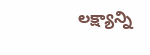లక్ష్యాన్ని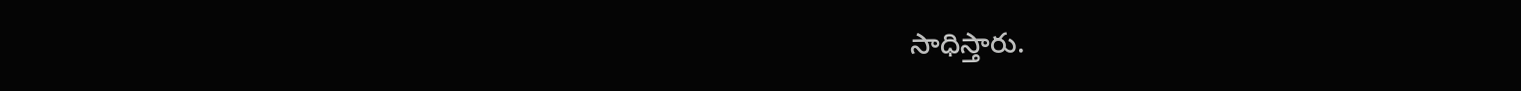సాధిస్తారు.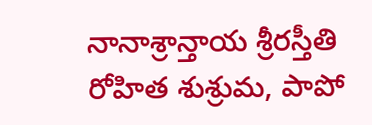నానాశ్రాన్తాయ శ్రీరస్తీతి రోహిత శుశ్రుమ, పాపో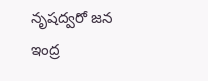నృషద్వరో జన ఇంద్ర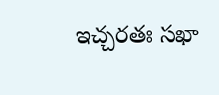ఇచ్చరతః సఖా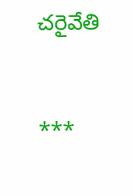చరైవేతి



***